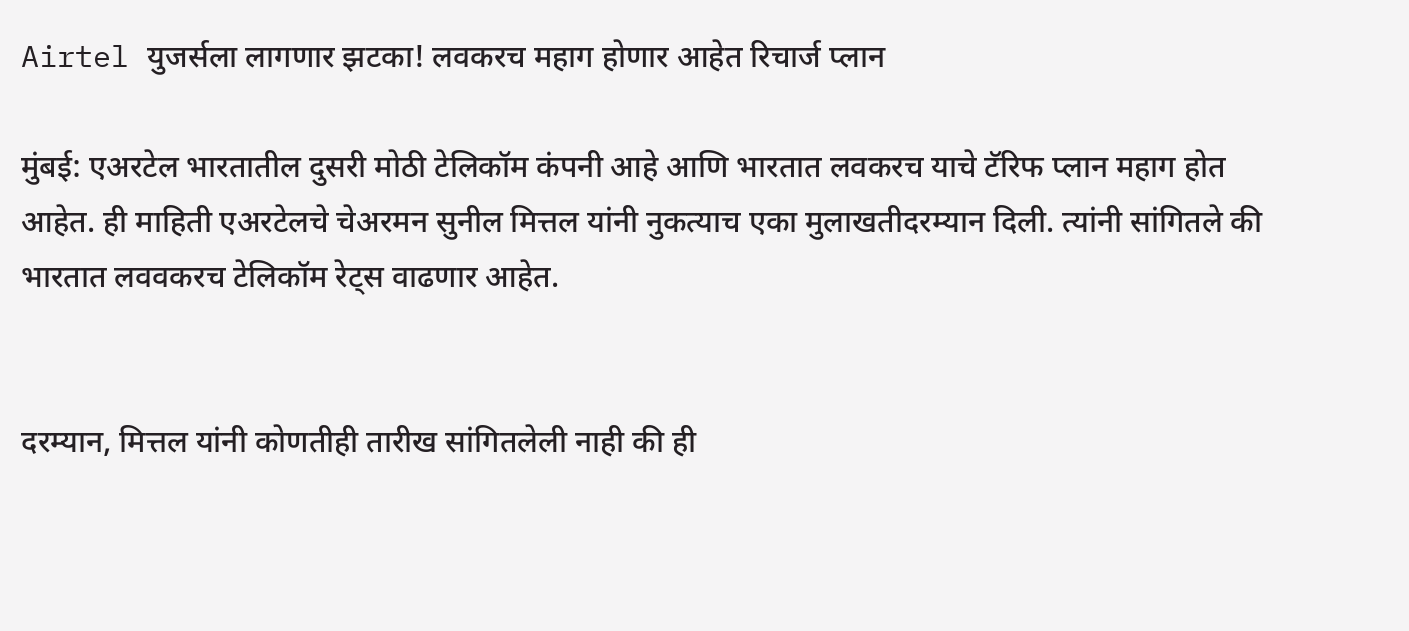Airtel युजर्सला लागणार झटका! लवकरच महाग होणार आहेत रिचार्ज प्लान

मुंबई: एअरटेल भारतातील दुसरी मोठी टेलिकॉम कंपनी आहे आणि भारतात लवकरच याचे टॅरिफ प्लान महाग होत आहेत. ही माहिती एअरटेलचे चेअरमन सुनील मित्तल यांनी नुकत्याच एका मुलाखतीदरम्यान दिली. त्यांनी सांगितले की भारतात लववकरच टेलिकॉम रेट्स वाढणार आहेत.


दरम्यान, मित्तल यांनी कोणतीही तारीख सांगितलेली नाही की ही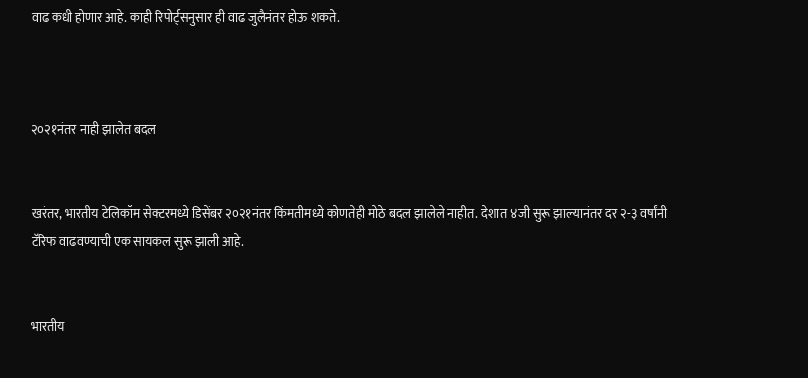वाढ कधी होणार आहे. काही रिपोर्ट्सनुसार ही वाढ जुलैनंतर होऊ शकते.



२०२१नंतर नाही झालेत बदल


खरंतर, भारतीय टेलिकॉम सेक्टरमध्ये डिसेंबर २०२१नंतर किंमतीमध्ये कोणतेही मोठे बदल झालेले नाहीत. देशात ४जी सुरू झाल्यानंतर दर २-३ वर्षांनी टॅरिफ वाढवण्याची एक सायकल सुरू झाली आहे.


भारतीय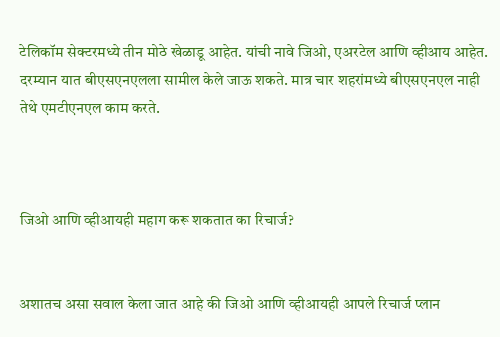टेलिकॉम सेक्टरमध्ये तीन मोठे खेळाडू आहेत. यांची नावे जिओ, एअरटेल आणि व्हीआय आहेत. दरम्यान यात बीएसएनएलला सामील केले जाऊ शकते. मात्र चार शहरांमध्ये बीएसएनएल नाही तेथे एमटीएनएल काम करते.



जिओ आणि व्हीआयही महाग करू शकतात का रिचार्ज?


अशातच असा सवाल केला जात आहे की जिओ आणि व्हीआयही आपले रिचार्ज प्लान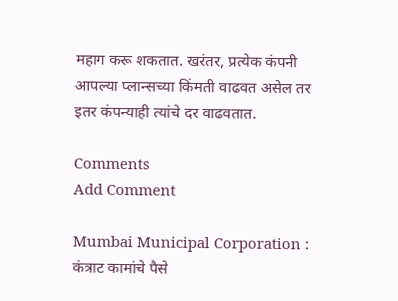महाग करू शकतात. खरंतर, प्रत्येक कंपनी आपल्या प्लान्सच्या किंमती वाढवत असेल तर इतर कंपन्याही त्यांचे दर वाढवतात.

Comments
Add Comment

Mumbai Municipal Corporation : कंत्राट कामांचे पैसे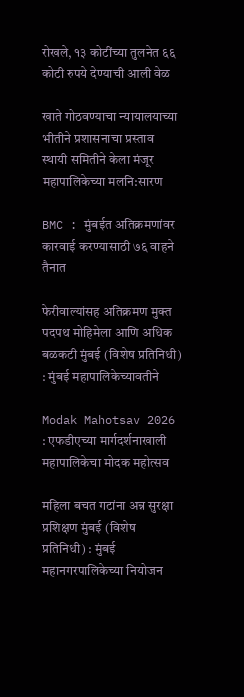रोखले, १३ कोटींच्या तुलनेत ६६ कोटी रुपये देण्याची आली वेळ

खाते गोठवण्याचा न्यायालयाच्या भीतीने प्रशासनाचा प्रस्ताव स्थायी समितीने केला मंजूर महापालिकेच्या मलनि:सारण

BMC : मुंबईत अतिक्रमणांवर कारवाई करण्यासाठी ७६ वाहने तैनात

फेरीवाल्यांसह अतिक्रमण मुक्त पदपथ मोहिमेला आणि अधिक बळकटी मुंबई (विशेष प्रतिनिधी) : मुंबई महापालिकेच्यावतीने

Modak Mahotsav 2026 : एफडीएच्या मार्गदर्शनाखाली महापालिकेचा मोदक महोत्सव

महिला बचत गटांना अन्न सुरक्षा प्रशिक्षण मुंबई (विशेष प्रतिनिधी) : मुंबई महानगरपालिकेच्या नियोजन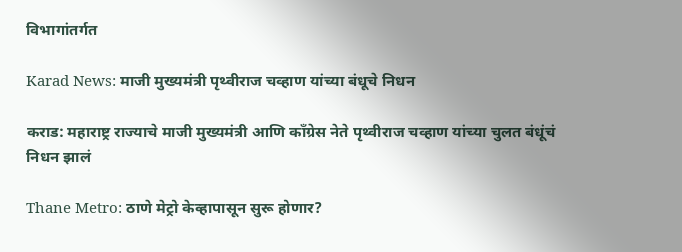विभागांतर्गत

Karad News: माजी मुख्यमंत्री पृथ्वीराज चव्हाण यांच्या बंधूचे निधन

कराड: महाराष्ट्र राज्याचे माजी मुख्यमंत्री आणि काँग्रेस नेते पृथ्वीराज चव्हाण यांच्या चुलत बंधूंचं निधन झालं

Thane Metro: ठाणे मेट्रो केव्हापासून सुरू होणार?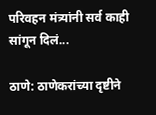परिवहन मंत्र्यांनी सर्व काही सांगून दिलं...

ठाणे: ठाणेकरांच्या दृष्टीने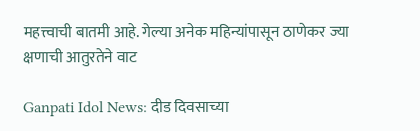महत्त्वाची बातमी आहे. गेल्या अनेक महिन्यांपासून ठाणेकर ज्या क्षणाची आतुरतेने वाट

Ganpati Idol News: दीड दिवसाच्या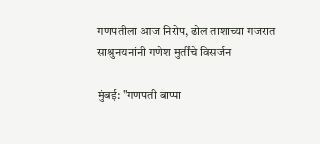गणपतीला आज निरोप, ढोल ताशाच्या गजरात साश्रुनयनांनी गणेश मुर्तींचे विसर्जन

मुंबई: "गणपती बाप्पा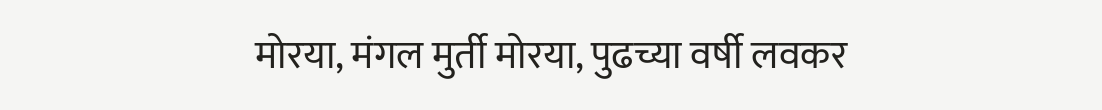मोरया, मंगल मुर्ती मोरया, पुढच्या वर्षी लवकर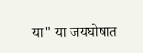या" या जयघोषात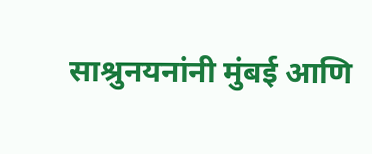साश्रुनयनांनी मुंबई आणि